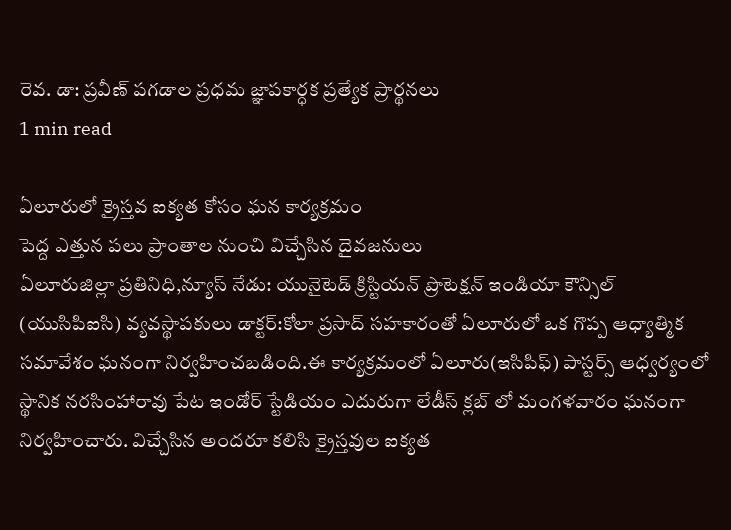రెవ. డా: ప్రవీణ్ పగడాల ప్రధమ జ్ఞాపకార్ధక ప్రత్యేక ప్రార్థనలు
1 min read

ఏలూరులో క్రైస్తవ ఐక్యత కోసం ఘన కార్యక్రమం
పెద్ద ఎత్తున పలు ప్రాంతాల నుంచి విచ్చేసిన దైవజనులు
ఏలూరుజిల్లా ప్రతినిధి,న్యూస్ నేడు: యునైటెడ్ క్రిస్టియన్ ప్రొటెక్షన్ ఇండియా కౌన్సిల్ (యుసిపిఐసి) వ్యవస్థాపకులు డాక్టర్:కోలా ప్రసాద్ సహకారంతో ఏలూరులో ఒక గొప్ప ఆధ్యాత్మిక సమావేశం ఘనంగా నిర్వహించబడింది.ఈ కార్యక్రమంలో ఏలూరు(ఇసిపిఫ్) పాస్టర్స్ ఆధ్వర్యంలో స్థానిక నరసింహారావు పేట ఇండోర్ స్టేడియం ఎదురుగా లేడీస్ క్లబ్ లో మంగళవారం ఘనంగా నిర్వహించారు. విచ్చేసిన అందరూ కలిసి క్రైస్తవుల ఐక్యత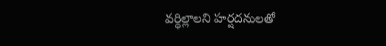వర్ధిల్లాలని హర్షదనులతో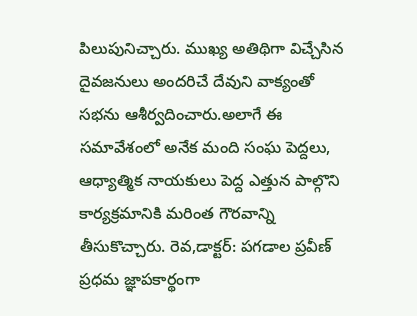పిలుపునిచ్చారు. ముఖ్య అతిథిగా విచ్చేసిన దైవజనులు అందరిచే దేవుని వాక్యంతో సభను ఆశీర్వదించారు.అలాగే ఈ సమావేశంలో అనేక మంది సంఘ పెద్దలు, ఆధ్యాత్మిక నాయకులు పెద్ద ఎత్తున పాల్గొని కార్యక్రమానికి మరింత గౌరవాన్ని తీసుకొచ్చారు. రెవ,డాక్టర్: పగడాల ప్రవీణ్ ప్రధమ జ్ఞాపకార్థంగా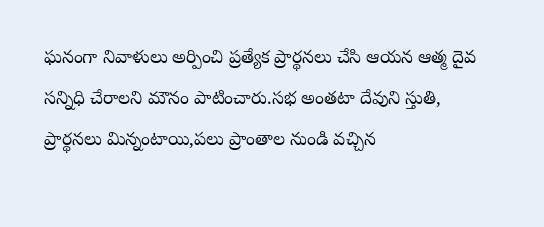ఘనంగా నివాళులు అర్పించి ప్రత్యేక ప్రార్థనలు చేసి ఆయన ఆత్మ దైవ సన్నిధి చేరాలని మౌనం పాటించారు.సభ అంతటా దేవుని స్తుతి, ప్రార్థనలు మిన్నంటాయి,పలు ప్రాంతాల నుండి వచ్చిన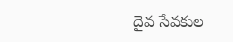దైవ సేవకుల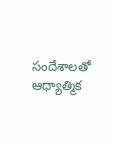సందేశాలతో ఆధ్యాత్మిక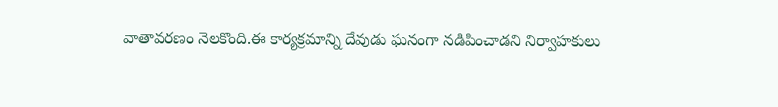వాతావరణం నెలకొంది.ఈ కార్యక్రమాన్ని దేవుడు ఘనంగా నడిపించాడని నిర్వాహకులు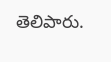తెలిపారు.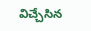విచ్చేసిన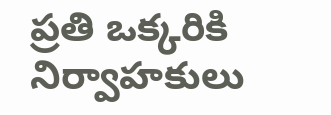ప్రతి ఒక్కరికి నిర్వాహకులు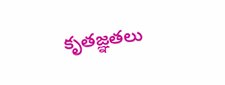కృతజ్ఞతలు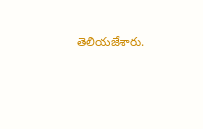తెలియజేశారు.